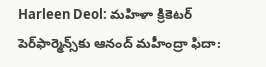Harleen Deol: మహిళా క్రికెటర్ పెర్‌ఫార్మెన్స్‌కు ఆనంద్ మహీంద్రా ఫిదా: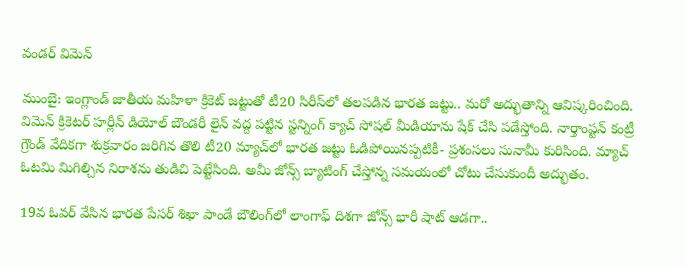వండర్ విమెన్

ముంబై: ఇంగ్లాండ్ జాతీయ మహిళా క్రికెట్ జట్టుతో టీ20 సిరీస్‌లో తలపడిన భారత జట్టు.. మరో అద్భుతాన్ని ఆవిష్కరించింది. విమెన్ క్రికెటర్ హర్లీన్ డియోల్ బౌండరీ లైన్ వద్ద పట్టిన స్టన్నింగ్ క్యాచ్ సోషల్ మీడియాను షేక్ చేసి పడేస్తోంది. నార్తాంప్టన్ కంట్రీ గ్రౌండ్ వేదికగా శుక్రవారం జరిగిన తొలి టీ20 మ్యాచ్‌లో భారత జట్టు ఓడిపోయినప్పటికీ- ప్రశంసలు సునామీ కురిసింది. మ్యాచ్ ఓటమి మిగిల్చిన నిరాశను తుడిచి పెట్టేసింది. అమీ జోన్స్ బ్యాటింగ్ చేస్తోన్న సమయంలో చోటు చేసుకుందీ అద్భుతం.

19వ ఓవర్ వేసిన భారత పేసర్ శిఖా పాండే బౌలింగ్‌లో లాంగాఫ్ దిశగా జోన్స్ భారీ షాట్ ఆడగా..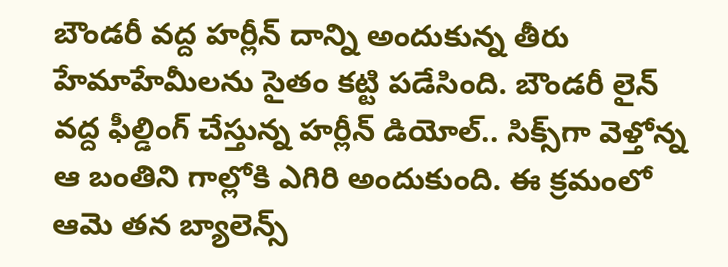బౌండరీ వద్ద హర్లీన్ దాన్ని అందుకున్న తీరు హేమాహేమీలను సైతం కట్టి పడేసింది. బౌండరీ లైన్ వద్ద ఫీల్డింగ్ చేస్తున్న హర్లీన్ డియోల్.. సిక్స్‌గా వెళ్తోన్న ఆ బంతిని గాల్లోకి ఎగిరి అందుకుంది. ఈ క్రమంలో ఆమె తన బ్యాలెన్స్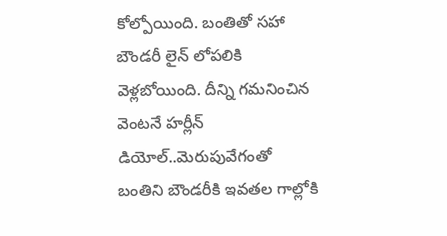కోల్పోయింది. బంతితో సహా బౌండరీ లైన్‌ లోపలికి వెళ్లబోయింది. దీన్ని గమనించిన వెంటనే హర్లీన్ డియోల్..మెరుపువేగంతో బంతిని బౌండరీకి ఇవతల గాల్లోకి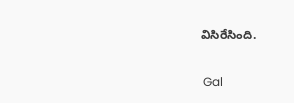విసిరేసింది.

 Gal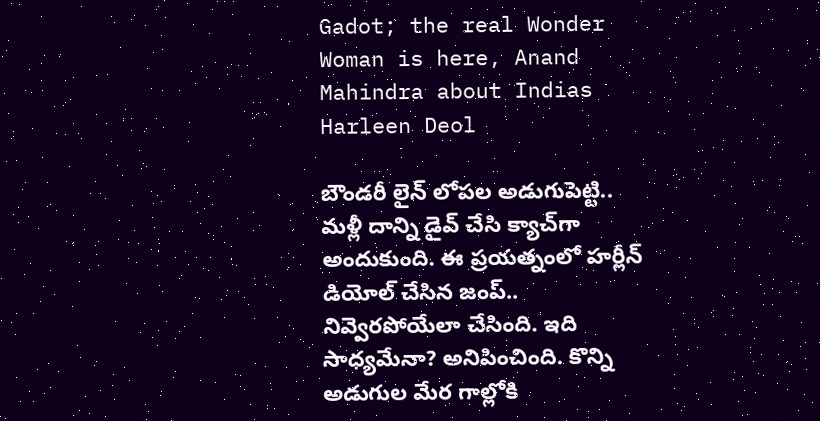Gadot; the real Wonder Woman is here, Anand Mahindra about Indias Harleen Deol

బౌండరీ లైన్ లోపల అడుగుపెట్టి.. మళ్లీ దాన్ని డైవ్ చేసి క్యాచ్‌గా అందుకుంది. ఈ ప్రయత్నంలో హర్లీన్ డియోల్ చేసిన జంప్.. నివ్వెరపోయేలా చేసింది. ఇది సాధ్యమేనా? అనిపించింది. కొన్ని అడుగుల మేర గాల్లోకి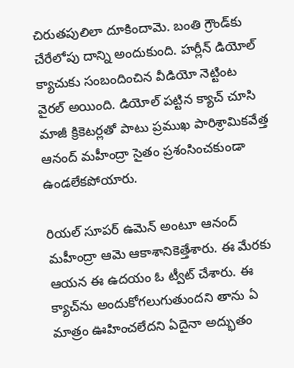చిరుతపులిలా దూకిందామె. బంతి గ్రౌండ్‌కు చేరేలోపు దాన్ని అందుకుంది. హర్లీన్ డియోల్ క్యాచుకు సంబందించిన వీడియో నెట్టింట వైరల్ అయింది. డియోల్ పట్టిన క్యాచ్ చూసి మాజీ క్రికెట‌ర్ల‌తో పాటు ప్రముఖ పారిశ్రామికవేత్త ఆనంద్ మహీంద్రా సైతం ప్రశంసించకుండా ఉండలేకపోయారు.

రియల్ సూపర్‌ ఉమెన్‌ అంటూ ఆనంద్ మహీంద్రా ఆమె ఆకాశానికెత్తేశారు. ఈ మేరకు ఆయన ఈ ఉదయం ఓ ట్వీట్ చేశారు. ఈ క్యాచ్‌ను అందుకోగలుగుతుందని తాను ఏ మాత్రం ఊహించలేదని ఏదైనా అద్భుతం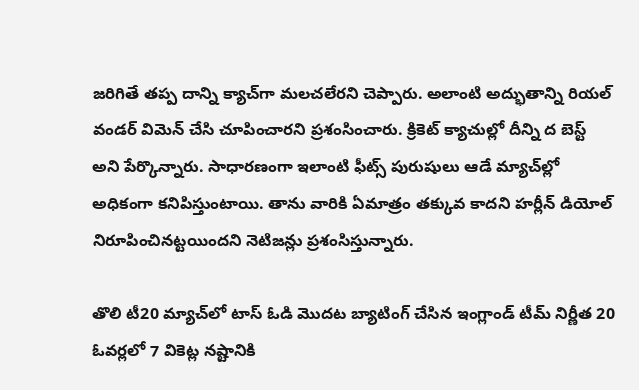జరిగితే తప్ప దాన్ని క్యాచ్‌గా మలచలేరని చెప్పారు. అలాంటి అద్భుతాన్ని రియల్ వండర్ విమెన్ చేసి చూపించారని ప్రశంసించారు. క్రికెట్ క్యాచుల్లో దీన్ని ద బెస్ట్‌ అని పేర్కొన్నారు. సాధారణంగా ఇలాంటి ఫీట్స్ పురుషులు ఆడే మ్యాచ్‌ల్లో అధికంగా కనిపిస్తుంటాయి. తాను వారికి ఏమాత్రం తక్కువ కాదని హర్లీన్ డియోల్ నిరూపించినట్టయిందని నెటిజన్లు ప్రశంసిస్తున్నారు.

తొలి టీ20 మ్యాచ్‌లో టాస్ ఓడి మొదట బ్యాటింగ్ చేసిన ఇంగ్లాండ్ టీమ్ నిర్ణీత 20 ఓవర్లలో 7 వికెట్ల నష్టానికి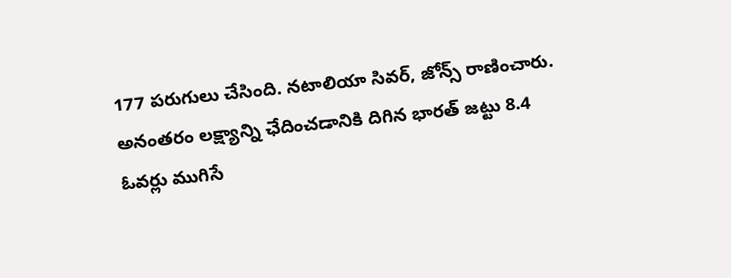177 పరుగులు చేసింది. నటాలియా సివర్, జోన్స్ రాణించారు. అనంతరం లక్ష్యాన్ని ఛేదించడానికి దిగిన భారత్ జట్టు 8.4 ఓవర్లు ముగిసే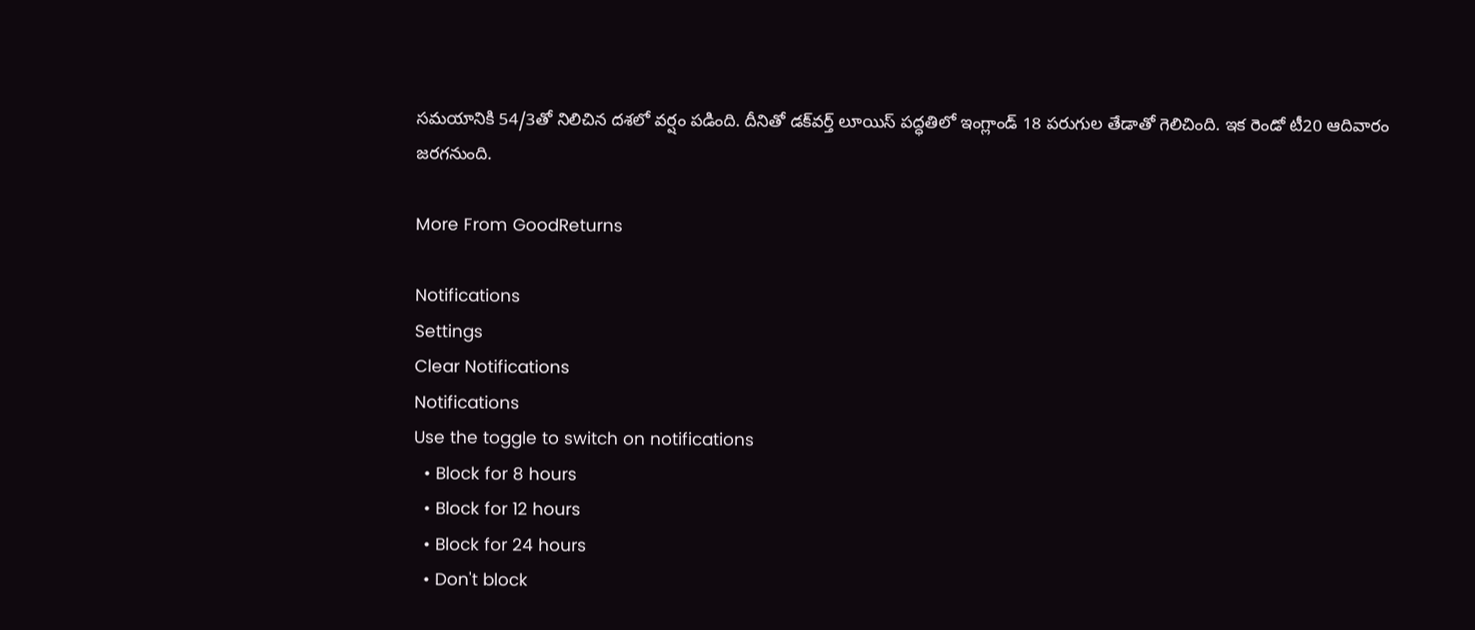సమయానికి 54/3తో నిలిచిన దశలో వర్షం పడింది. దీనితో డక్‌వర్త్ లూయిస్ పద్ధతిలో ఇంగ్లాండ్ 18 పరుగుల తేడాతో గెలిచింది. ఇక రెండో టీ20 ఆదివారం జరగనుంది.

More From GoodReturns

Notifications
Settings
Clear Notifications
Notifications
Use the toggle to switch on notifications
  • Block for 8 hours
  • Block for 12 hours
  • Block for 24 hours
  • Don't block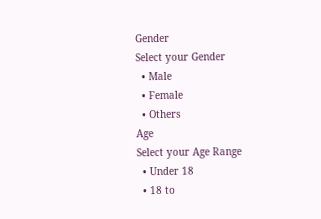Gender
Select your Gender
  • Male
  • Female
  • Others
Age
Select your Age Range
  • Under 18
  • 18 to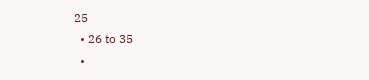25
  • 26 to 35
  •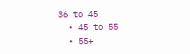36 to 45
  • 45 to 55
  • 55+